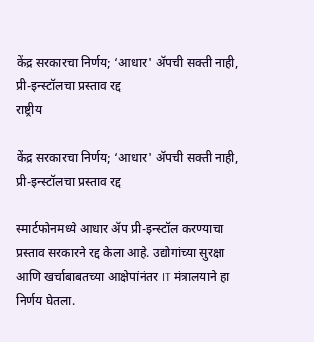केंद्र सरकारचा निर्णय; ‘आधार' ॲपची सक्ती नाही, प्री-इन्स्टॉलचा प्रस्ताव रद्द
राष्ट्रीय

केंद्र सरकारचा निर्णय; ‘आधार' ॲपची सक्ती नाही, प्री-इन्स्टॉलचा प्रस्ताव रद्द

स्मार्टफोनमध्ये आधार ॲप प्री-इन्स्टॉल करण्याचा प्रस्ताव सरकारने रद्द केला आहे. उद्योगांच्या सुरक्षा आणि खर्चाबाबतच्या आक्षेपांनंतर IT मंत्रालयाने हा निर्णय घेतला.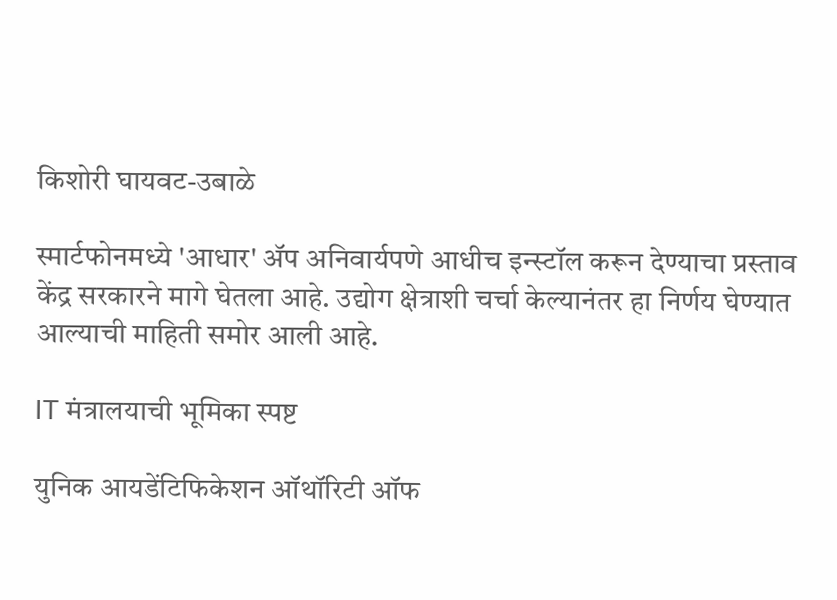किशोरी घायवट-उबाळे

स्मार्टफोनमध्ये 'आधार' ॲप अनिवार्यपणे आधीच इन्स्टॉल करून देण्याचा प्रस्ताव केंद्र सरकारने मागे घेतला आहे. उद्योग क्षेत्राशी चर्चा केल्यानंतर हा निर्णय घेण्यात आल्याची माहिती समोर आली आहे.

IT मंत्रालयाची भूमिका स्पष्ट

युनिक आयडेंटिफिकेशन ऑथॉरिटी ऑफ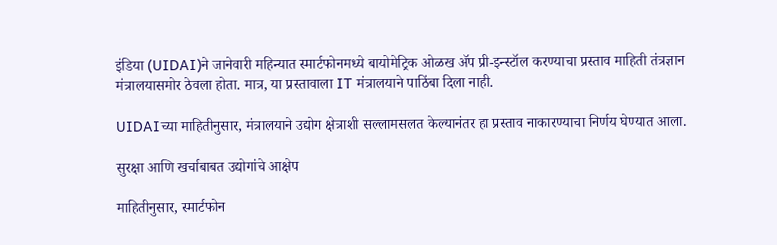इंडिया (UIDAI)ने जानेवारी महिन्यात स्मार्टफोनमध्ये बायोमेट्रिक ओळख ॲप प्री-इन्स्टॉल करण्याचा प्रस्ताव माहिती तंत्रज्ञान मंत्रालयासमोर ठेवला होता. मात्र, या प्रस्तावाला IT मंत्रालयाने पाठिंबा दिला नाही.

UIDAIच्या माहितीनुसार, मंत्रालयाने उद्योग क्षेत्राशी सल्लामसलत केल्यानंतर हा प्रस्ताव नाकारण्याचा निर्णय घेण्यात आला.

सुरक्षा आणि खर्चाबाबत उद्योगांचे आक्षेप

माहितीनुसार, स्मार्टफोन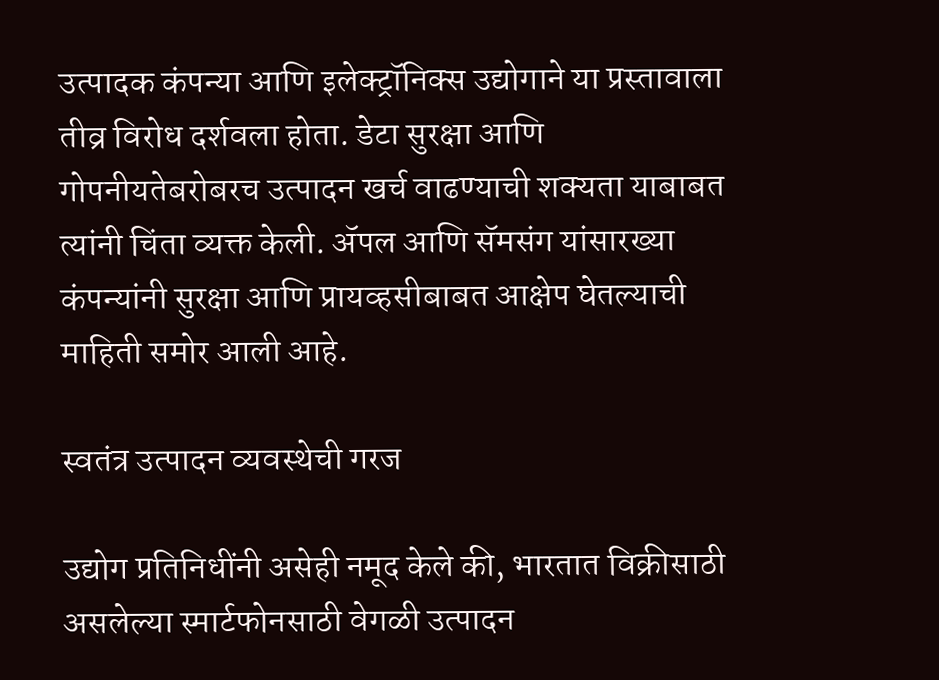उत्पादक कंपन्या आणि इलेक्ट्रॉनिक्स उद्योगाने या प्रस्तावाला तीव्र विरोध दर्शवला होता. डेटा सुरक्षा आणि गोपनीयतेबरोबरच उत्पादन खर्च वाढण्याची शक्यता याबाबत त्यांनी चिंता व्यक्त केली. ॲपल आणि सॅमसंग यांसारख्या कंपन्यांनी सुरक्षा आणि प्रायव्हसीबाबत आक्षेप घेतल्याची माहिती समोर आली आहे.

स्वतंत्र उत्पादन व्यवस्थेची गरज

उद्योग प्रतिनिधींनी असेही नमूद केले की, भारतात विक्रीसाठी असलेल्या स्मार्टफोनसाठी वेगळी उत्पादन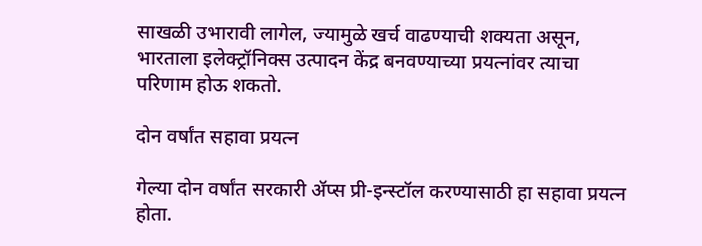साखळी उभारावी लागेल, ज्यामुळे खर्च वाढण्याची शक्यता असून, भारताला इलेक्ट्रॉनिक्स उत्पादन केंद्र बनवण्याच्या प्रयत्नांवर त्याचा परिणाम होऊ शकतो.

दोन वर्षांत सहावा प्रयत्न

गेल्या दोन वर्षांत सरकारी ॲप्स प्री-इन्स्टॉल करण्यासाठी हा सहावा प्रयत्न होता.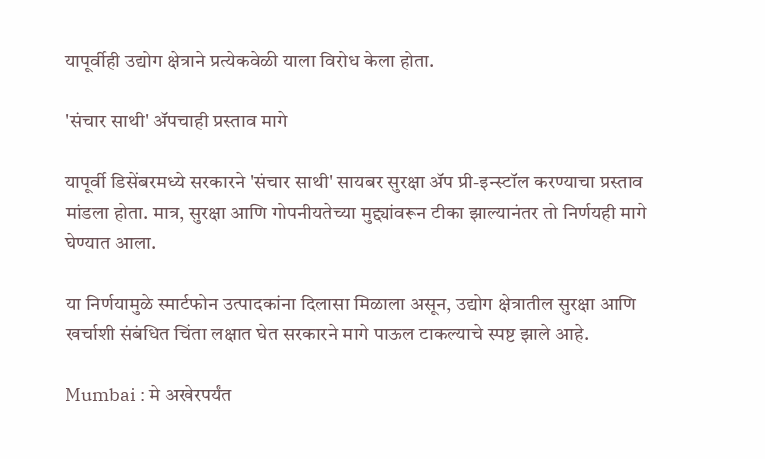यापूर्वीही उद्योग क्षेत्राने प्रत्येकवेळी याला विरोध केला होता.

'संचार साथी' ॲपचाही प्रस्ताव मागे

यापूर्वी डिसेंबरमध्ये सरकारने 'संचार साथी' सायबर सुरक्षा ॲप प्री-इन्स्टॉल करण्याचा प्रस्ताव मांडला होता. मात्र, सुरक्षा आणि गोपनीयतेच्या मुद्द्यांवरून टीका झाल्यानंतर तो निर्णयही मागे घेण्यात आला.

या निर्णयामुळे स्मार्टफोन उत्पादकांना दिलासा मिळाला असून, उद्योग क्षेत्रातील सुरक्षा आणि खर्चाशी संबंधित चिंता लक्षात घेत सरकारने मागे पाऊल टाकल्याचे स्पष्ट झाले आहे.

Mumbai : मे अखेरपर्यंत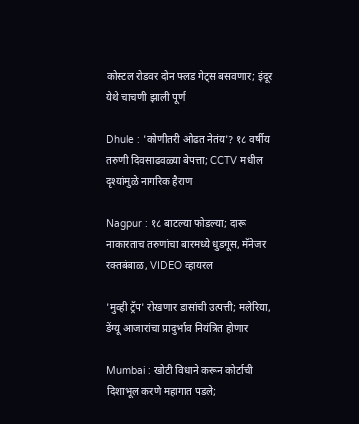कोस्टल रोडवर दोन फ्लड गेट्स बसवणार; इंदूर येथे चाचणी झाली पूर्ण

Dhule : 'कोणीतरी ओढत नेतंय'? १८ वर्षीय तरुणी दिवसाढवळ्या बेपत्ता; CCTV मधील दृश्यांमुळे नागरिक हैराण

Nagpur : १८ बाटल्या फोडल्या; दारू नाकारताच तरुणांचा बारमध्ये धुडगूस, मॅनेजर रक्तबंबाळ, VIDEO व्हायरल

'मुव्ही ट्रॅप' रोखणार डासांची उत्पत्ती; मलेरिया, डेंग्यू आजारांचा प्रादुर्भाव नियंत्रित होणार

Mumbai : खोटी विधाने करून कोर्टाची दिशाभूल करणे महागात पडले;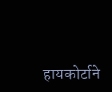हायकोर्टाने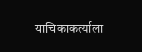याचिकाकर्त्याला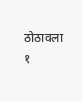ठोठावला १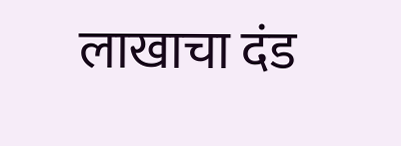लाखाचा दंड